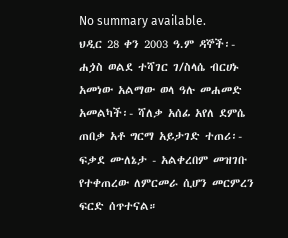No summary available.
ህዲር 28 ቀን 2003 ዓ.ም ዳኞች፡- ሐጏስ ወልደ ተሻገር ገ/ስላሴ ብርሀኑ አመነው አልማው ወላ ዓሉ መሐመድ አመልካች፡- ሻለቃ አሰፊ አየለ ደምሴ ጠበቃ አቶ ግርማ አይታገድ ተጠሪ፡- ፍቃደ ሙለኔታ - አልቀረበም መዝገቡ የተቀጠረው ለምርመራ ሲሆን መርምረን ፍርድ ሰጥተናል።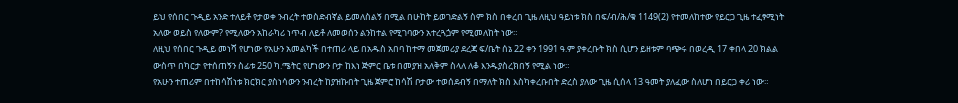ይህ የሰበር ጉዲይ አንድ ተለይቶ የታወቀ ንብረት ተወስድብኛል ይመለስልኝ በሚል በሁከት ይወገድልኝ ስም ክስ በቀረበ ጊዜ ለዚህ ዓይነቱ ክስ በፍ/ብ/ሕ/ቁ 1149(2) የተመለከተው የይርጋ ጊዜ ተፈፃሚነት አለው ወይስ የለውም? የሚለውን አከራካሪ ነጥብ ለይቶ ለመወሰን ልንከተል የሚገባውን አተረጓጏም የሚመለከት ነው።
ለዚህ የሰበር ጉዲይ መነሻ የሆነው የአሁን አመልካች በተጠሪ ላይ በአዱስ አበባ ከተማ መጀመሪያ ደረጃ ፍ/ቤት ሰኔ 22 ቀን 1991 ዓ.ም ያቀረቡት ክስ ሲሆን ይዘቱም ባጭሩ በወረዲ 17 ቀበላ 20 ክልል ውስጥ በካርታ የተሰጠኝን ስፊቱ 250 ካ.ሜትር የሆነውን ቦታ ከእነ ጅምር ቤቱ በመያዝ አለቅም ስላለ ለቆ እንዱያስረክበኝ የሚል ነው።
የአሁን ተጠሪም በተከሳሽነቱ ክርክር ያስነሳውን ንብረት ከያዝኩበት ጊዜ ጀምሮ ከሳሽ ቦታው ተወሰደብኝ በማለት ክስ እስካቀረቡበት ድረስ ያለው ጊዜ ሲሰላ 13 ዓመት ያለፈው ስለሆነ በይርጋ ቀሪ ነው።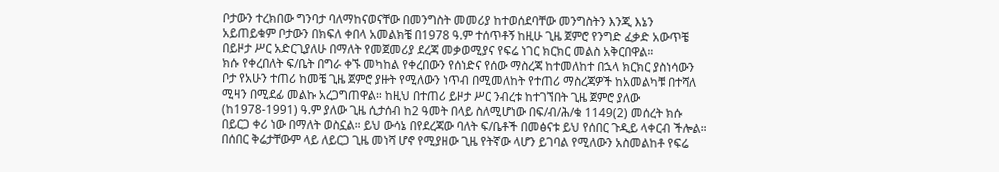ቦታውን ተረክበው ግንባታ ባለማከናወናቸው በመንግስት መመሪያ ከተወሰደባቸው መንግስትን እንጂ እኔን አይጠይቁም ቦታውን በክፍለ ቀበላ አመልክቼ በ1978 ዓ.ም ተሰጥቶኝ ከዚሁ ጊዜ ጀምሮ የንግድ ፈቃድ አውጥቼ በይዞታ ሥር አድርጊያለሁ በማለት የመጀመሪያ ደረጃ መቃወሚያና የፍሬ ነገር ክርክር መልስ አቅርበዋል።
ክሱ የቀረበለት ፍ/ቤት በግራ ቀኙ መካከል የቀረበውን የሰነድና የሰው ማስረጃ ከተመለከተ በኋላ ክርክር ያስነሳውን ቦታ የአሁን ተጠሪ ከመቼ ጊዜ ጀምሮ ያዙት የሚለውን ነጥብ በሚመለከት የተጠሪ ማስረጃዎች ከአመልካቹ በተሻለ ሚዛን በሚደፊ መልኩ አረጋግጠዋል። ከዚህ በተጠሪ ይዞታ ሥር ንብረቱ ከተገኘበት ጊዜ ጀምሮ ያለው (ከ1978-1991) ዓ.ም ያለው ጊዜ ሲታሰብ ከ2 ዓመት በላይ ስለሚሆነው በፍ/ብ/ሕ/ቁ 1149(2) መሰረት ክሱ በይርጋ ቀሪ ነው በማለት ወስኗል። ይህ ውሳኔ በየደረጃው ባለት ፍ/ቤቶች በመፅናቱ ይህ የሰበር ጉዲይ ላቀርብ ችሎል።
በሰበር ቅሬታቸውም ላይ ለይርጋ ጊዜ መነሻ ሆኖ የሚያዘው ጊዜ የትኛው ላሆን ይገባል የሚለውን አስመልከቶ የፍሬ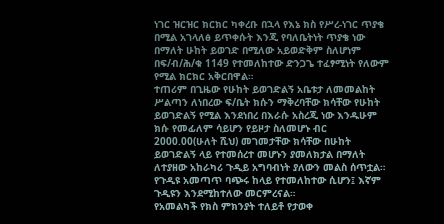ነገር ዝርዝር ክርክር ካቀረቡ በኋላ የእኔ ክስ የሥረ-ነገር ጥያቄ በሚል አገላለፅ ይጥቀሱት እንጂ የባለቤትነት ጥያቄ ነው በማለት ሁከት ይወገድ በሚለው አይወድቅም ስለሆነም በፍ/ብ/ሕ/ቁ 1149 የተመለከተው ድንጋጌ ተፈፃሚነት የለውም የሚል ክርክር አቅርበዋል።
ተጠሪም በጊዜው የሁከት ይወገድልኝ አቤቱታ ለመመልከት ሥልጣን ለነበረው ፍ/ቤት ክሱን ማቅረባቸው ክሳቸው የሁከት ይወገድልኝ የሚል እንደነበረ በእራሱ አስረጂ ነው እንዱሁም ክሱ የመፊለም ሳይሆን የይዞታ ስለመሆኑ ብር 2000.00(ሁለት ሺህ) መገመታቸው ክሳቸው በሁከት ይወገድልኝ ላይ የተመሰረተ መሆኑን ያመለክታል በማለት ለተያዘው አከራካሪ ጉዲይ አግባብነት ያለውን መልስ ሰጥቷል።
የጉዲዩ አመጣጥ ባጭሩ ከላይ የተመለከተው ሲሆን፤ እኛም ጉዲዩን እንደሚከተለው መርምረናል።
የአመልካች የክስ ምክንያት ተለይቶ የታወቀ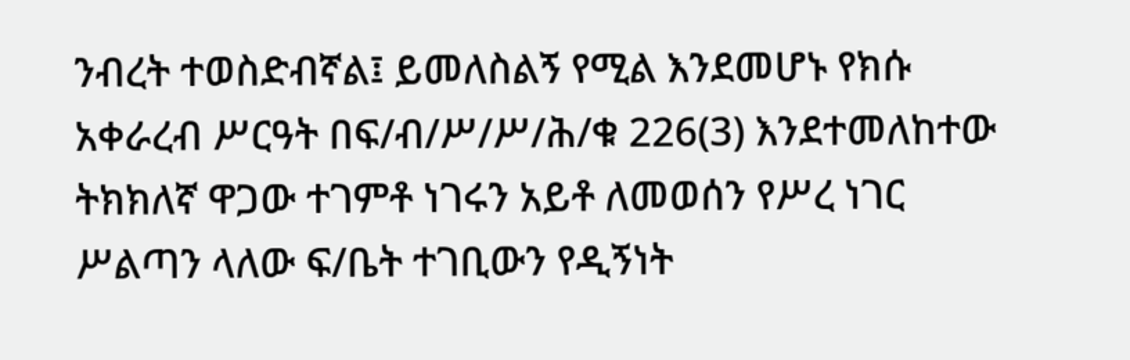ንብረት ተወስድብኛል፤ ይመለስልኝ የሚል እንደመሆኑ የክሱ አቀራረብ ሥርዓት በፍ/ብ/ሥ/ሥ/ሕ/ቁ 226(3) እንደተመለከተው ትክክለኛ ዋጋው ተገምቶ ነገሩን አይቶ ለመወሰን የሥረ ነገር ሥልጣን ላለው ፍ/ቤት ተገቢውን የዲኝነት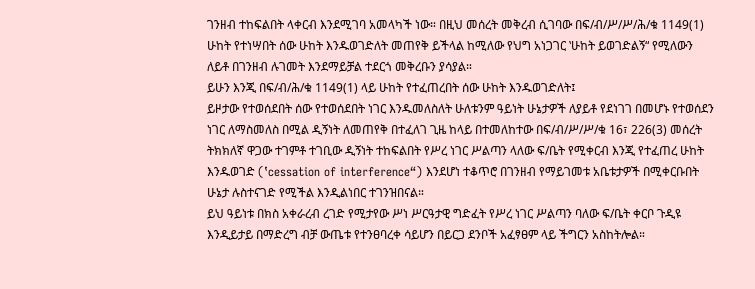ገንዘብ ተከፍልበት ላቀርብ እንደሚገባ አመላካች ነው። በዚህ መሰረት መቅረብ ሲገባው በፍ/ብ/ሥ/ሥ/ሕ/ቁ 1149(1) ሁከት የተነሣበት ሰው ሁከት እንዱወገድለት መጠየቅ ይችላል ከሚለው የህግ አነጋገር ‛ሁከት ይወገድልኝ“ የሚለውን ለይቶ በገንዘብ ሉገመት እንደማይቻል ተደርጎ መቅረቡን ያሳያል።
ይሁን እንጂ በፍ/ብ/ሕ/ቁ 1149(1) ላይ ሁከት የተፈጠረበት ሰው ሁከት እንዱወገድለት፤
ይዞታው የተወሰደበት ሰው የተወሰደበት ነገር እንዱመለስለት ሁለቱንም ዓይነት ሁኔታዎች ለያይቶ የደነገገ በመሆኑ የተወሰደን ነገር ለማስመለስ በሚል ዲኝነት ለመጠየቅ በተፈለገ ጊዜ ከላይ በተመለከተው በፍ/ብ/ሥ/ሥ/ቁ 16፣ 226(3) መሰረት ትክክለኛ ዋጋው ተገምቶ ተገቢው ዲኝነት ተከፍልበት የሥረ ነገር ሥልጣን ላለው ፍ/ቤት የሚቀርብ እንጂ የተፈጠረ ሁከት እንዱወገድ (‛cessation of interference“) እንደሆነ ተቆጥሮ በገንዘብ የማይገመቱ አቤቱታዎች በሚቀርቡበት ሁኔታ ሉስተናገድ የሚችል እንዲልነበር ተገንዝበናል።
ይህ ዓይነቱ በክስ አቀራረብ ረገድ የሚታየው ሥነ ሥርዓታዊ ግድፈት የሥረ ነገር ሥልጣን ባለው ፍ/ቤት ቀርቦ ጉዲዩ እንዲይታይ በማድረግ ብቻ ውጤቱ የተንፀባረቀ ሳይሆን በይርጋ ደንቦች አፈፃፀም ላይ ችግርን አስከትሎል።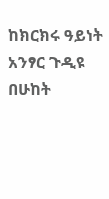ከክርክሩ ዓይነት አንፃር ጉዲዩ በሁከት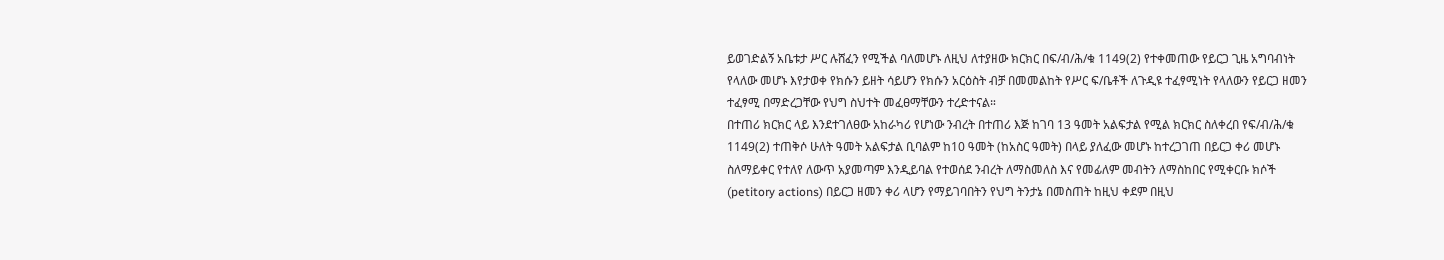ይወገድልኝ አቤቱታ ሥር ሉሸፈን የሚችል ባለመሆኑ ለዚህ ለተያዘው ክርክር በፍ/ብ/ሕ/ቁ 1149(2) የተቀመጠው የይርጋ ጊዜ አግባብነት የላለው መሆኑ እየታወቀ የክሱን ይዘት ሳይሆን የክሱን አርዕስት ብቻ በመመልከት የሥር ፍ/ቤቶች ለጉዲዩ ተፈፃሚነት የላለውን የይርጋ ዘመን ተፈፃሚ በማድረጋቸው የህግ ስህተት መፈፀማቸውን ተረድተናል።
በተጠሪ ክርክር ላይ እንደተገለፀው አከራካሪ የሆነው ንብረት በተጠሪ እጅ ከገባ 13 ዓመት አልፍታል የሚል ክርክር ስለቀረበ የፍ/ብ/ሕ/ቁ 1149(2) ተጠቅሶ ሁለት ዓመት አልፍታል ቢባልም ከ10 ዓመት (ከአስር ዓመት) በላይ ያለፈው መሆኑ ከተረጋገጠ በይርጋ ቀሪ መሆኑ ስለማይቀር የተለየ ለውጥ አያመጣም እንዲይባል የተወሰደ ንብረት ለማስመለስ እና የመፊለም መብትን ለማስከበር የሚቀርቡ ክሶች (petitory actions) በይርጋ ዘመን ቀሪ ላሆን የማይገባበትን የህግ ትንታኔ በመስጠት ከዚህ ቀደም በዚህ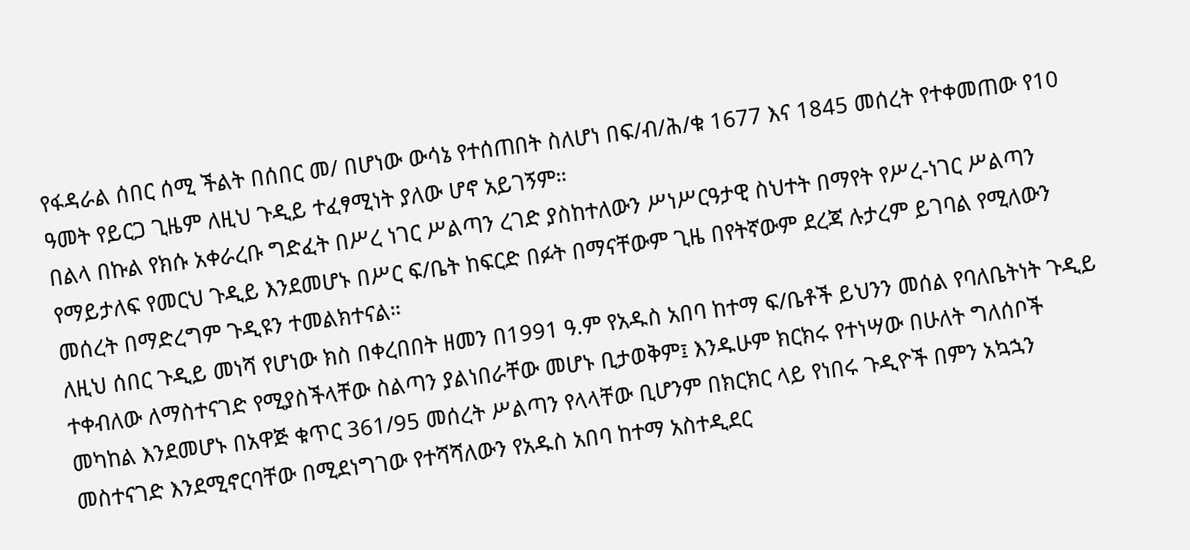የፋዳራል ሰበር ሰሚ ችልት በሰበር መ/ በሆነው ውሳኔ የተሰጠበት ስለሆነ በፍ/ብ/ሕ/ቁ 1677 እና 1845 መሰረት የተቀመጠው የ10 ዓመት የይርጋ ጊዜም ለዚህ ጉዲይ ተፈፃሚነት ያለው ሆኖ አይገኝም።
በልላ በኩል የክሱ አቀራረቡ ግድፈት በሥረ ነገር ሥልጣን ረገድ ያስከተለውን ሥነሥርዓታዊ ስህተት በማየት የሥረ-ነገር ሥልጣን የማይታለፍ የመርህ ጉዲይ እንደመሆኑ በሥር ፍ/ቤት ከፍርድ በፉት በማናቸውም ጊዜ በየትኛውም ደረጃ ሉታረም ይገባል የሚለውን መሰረት በማድረግም ጉዲዩን ተመልክተናል።
ለዚህ ሰበር ጉዲይ መነሻ የሆነው ክስ በቀረበበት ዘመን በ1991 ዓ.ም የአዱስ አበባ ከተማ ፍ/ቤቶች ይህንን መሰል የባለቤትነት ጉዲይ ተቀብለው ለማስተናገድ የሚያስችላቸው ስልጣን ያልነበራቸው መሆኑ ቢታወቅም፤ እንዱሁም ክርክሩ የተነሣው በሁለት ግለሰቦች መካከል እንደመሆኑ በአዋጅ ቁጥር 361/95 መሰረት ሥልጣን የላላቸው ቢሆንም በክርክር ላይ የነበሩ ጉዲዮች በምን አኳኋን መስተናገድ እንደሚኖርባቸው በሚደነግገው የተሻሻለውን የአዱስ አበባ ከተማ አስተዲደር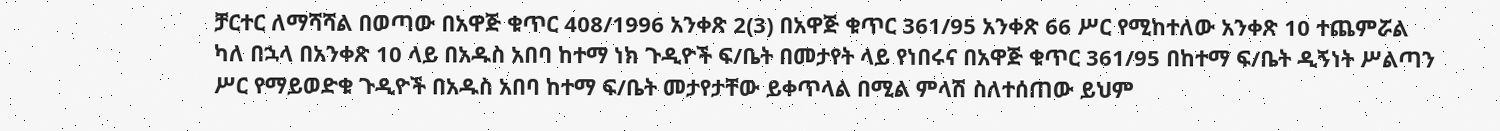ቻርተር ለማሻሻል በወጣው በአዋጅ ቁጥር 408/1996 አንቀጽ 2(3) በአዋጅ ቁጥር 361/95 አንቀጽ 66 ሥር የሚከተለው አንቀጽ 10 ተጨምሯል ካለ በኋላ በአንቀጽ 10 ላይ በአዱስ አበባ ከተማ ነክ ጉዲዮች ፍ/ቤት በመታየት ላይ የነበሩና በአዋጅ ቁጥር 361/95 በከተማ ፍ/ቤት ዲኝነት ሥልጣን ሥር የማይወድቁ ጉዲዮች በአዱስ አበባ ከተማ ፍ/ቤት መታየታቸው ይቀጥላል በሚል ምላሽ ስለተሰጠው ይህም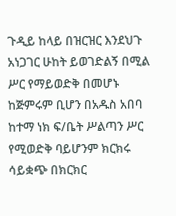ጉዲይ ከላይ በዝርዝር እንደህጉ አነጋገር ሁከት ይወገድልኝ በሚል ሥር የማይወድቅ በመሆኑ ከጅምሩም ቢሆን በአዱስ አበባ ከተማ ነክ ፍ/ቤት ሥልጣን ሥር የሚወድቅ ባይሆንም ክርክሩ ሳይቋጭ በክርክር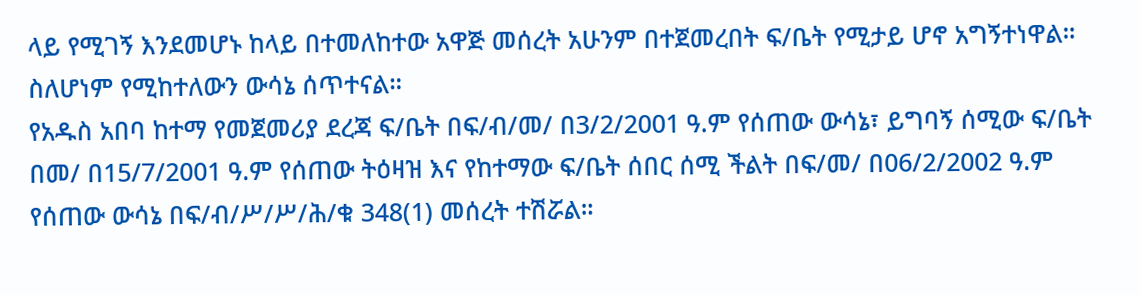ላይ የሚገኝ እንደመሆኑ ከላይ በተመለከተው አዋጅ መሰረት አሁንም በተጀመረበት ፍ/ቤት የሚታይ ሆኖ አግኝተነዋል። ስለሆነም የሚከተለውን ውሳኔ ሰጥተናል።
የአዱስ አበባ ከተማ የመጀመሪያ ደረጃ ፍ/ቤት በፍ/ብ/መ/ በ3/2/2001 ዓ.ም የሰጠው ውሳኔ፣ ይግባኝ ሰሚው ፍ/ቤት በመ/ በ15/7/2001 ዓ.ም የሰጠው ትዕዛዝ እና የከተማው ፍ/ቤት ሰበር ሰሚ ችልት በፍ/መ/ በ06/2/2002 ዓ.ም የሰጠው ውሳኔ በፍ/ብ/ሥ/ሥ/ሕ/ቁ 348(1) መሰረት ተሽሯል።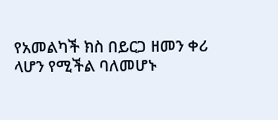የአመልካች ክስ በይርጋ ዘመን ቀሪ ላሆን የሚችል ባለመሆኑ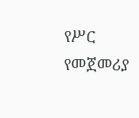የሥር የመጀመሪያ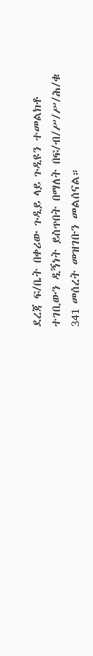ደረጃ ፍ/ቤት በቀሪው ጉዲይ ላይ ጉዲዩን ተመልክቶ ተገቢውን ዲኝነት ይስጥበት በማለት በፍ/ብ/ሥ/ሥ/ሕ/ቁ 341 መሰረት መዝገቡን መልሰናል።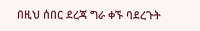በዚህ ሰበር ደረጃ ግራ ቀኙ ባደረጉት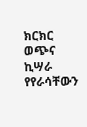ክርክር ወጭና ኪሣራ የየራሳቸውን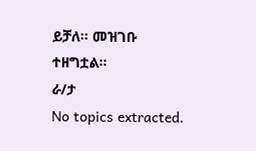ይቻለ። መዝገቡ ተዘግቷል።
ራ/ታ
No topics extracted.